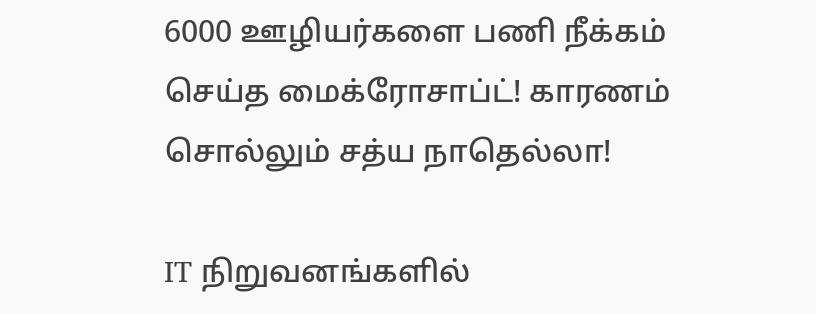6000 ஊழியர்களை பணி நீக்கம் செய்த மைக்ரோசாப்ட்! காரணம் சொல்லும் சத்ய நாதெல்லா!

IT நிறுவனங்களில்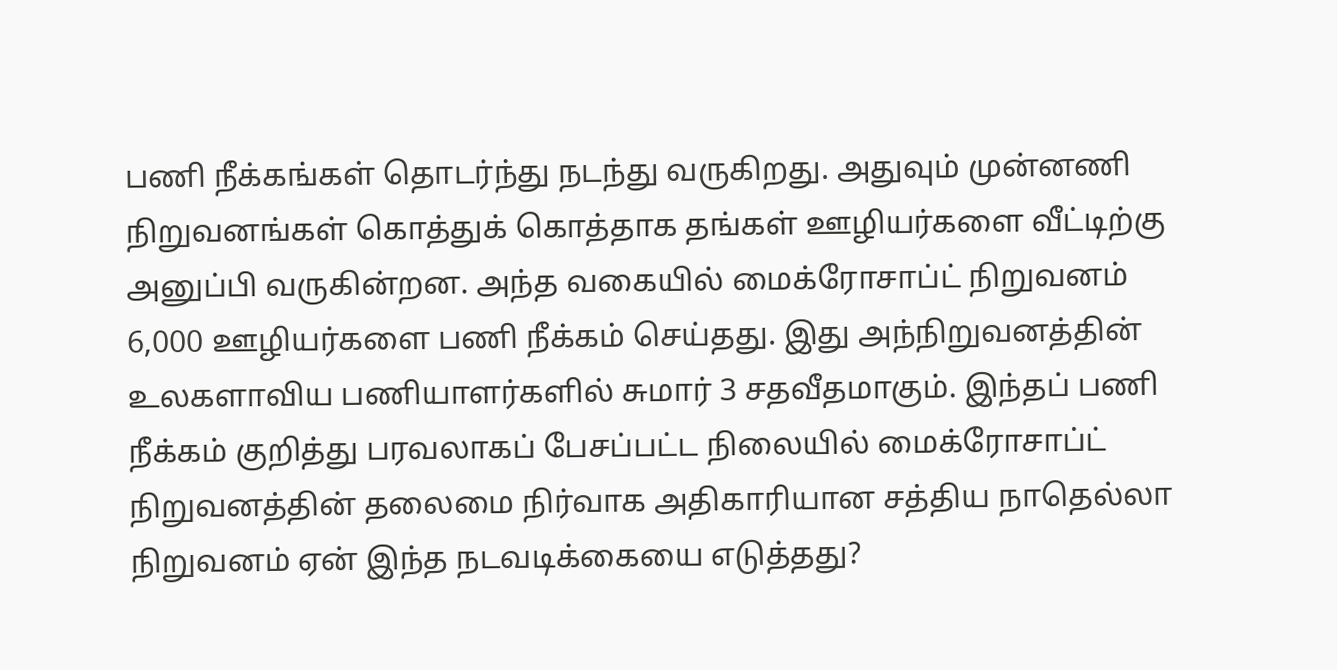பணி நீக்கங்கள் தொடர்ந்து நடந்து வருகிறது. அதுவும் முன்னணி நிறுவனங்கள் கொத்துக் கொத்தாக தங்கள் ஊழியர்களை வீட்டிற்கு அனுப்பி வருகின்றன. அந்த வகையில் மைக்ரோசாப்ட் நிறுவனம் 6,000 ஊழியர்களை பணி நீக்கம் செய்தது. இது அந்நிறுவனத்தின் உலகளாவிய பணியாளர்களில் சுமார் 3 சதவீதமாகும். இந்தப் பணி நீக்கம் குறித்து பரவலாகப் பேசப்பட்ட நிலையில் மைக்ரோசாப்ட் நிறுவனத்தின் தலைமை நிர்வாக அதிகாரியான சத்திய நாதெல்லா நிறுவனம் ஏன் இந்த நடவடிக்கையை எடுத்தது?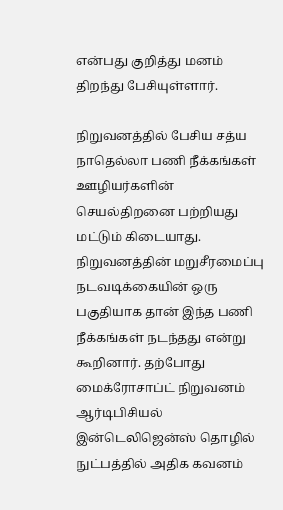என்பது குறித்து மனம் திறந்து பேசியுள்ளார்.

நிறுவனத்தில் பேசிய சத்ய நாதெல்லா பணி நீக்கங்கள் ஊழியர்களின் செயல்திறனை பற்றியது மட்டும் கிடையாது. நிறுவனத்தின் மறுசீரமைப்பு நடவடிக்கையின் ஒரு பகுதியாக தான் இந்த பணி நீக்கங்கள் நடந்தது என்று கூறினார். தற்போது மைக்ரோசாப்ட் நிறுவனம் ஆர்டிபிசியல் இன்டெலிஜென்ஸ் தொழில் நுட்பத்தில் அதிக கவனம்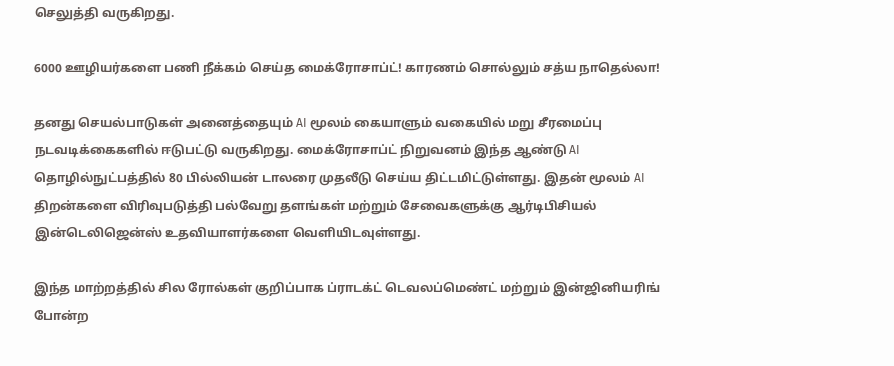செலுத்தி வருகிறது.

6000 ஊழியர்களை பணி நீக்கம் செய்த மைக்ரோசாப்ட்! காரணம் சொல்லும் சத்ய நாதெல்லா!

தனது செயல்பாடுகள் அனைத்தையும் AI மூலம் கையாளும் வகையில் மறு சீரமைப்பு நடவடிக்கைகளில் ஈடுபட்டு வருகிறது. மைக்ரோசாப்ட் நிறுவனம் இந்த ஆண்டு AI தொழில்நுட்பத்தில் 80 பில்லியன் டாலரை முதலீடு செய்ய திட்டமிட்டுள்ளது. இதன் மூலம் AI திறன்களை விரிவுபடுத்தி பல்வேறு தளங்கள் மற்றும் சேவைகளுக்கு ஆர்டிபிசியல் இன்டெலிஜென்ஸ் உதவியாளர்களை வெளியிடவுள்ளது.

இந்த மாற்றத்தில் சில ரோல்கள் குறிப்பாக ப்ராடக்ட் டெவலப்மெண்ட் மற்றும் இன்ஜினியரிங் போன்ற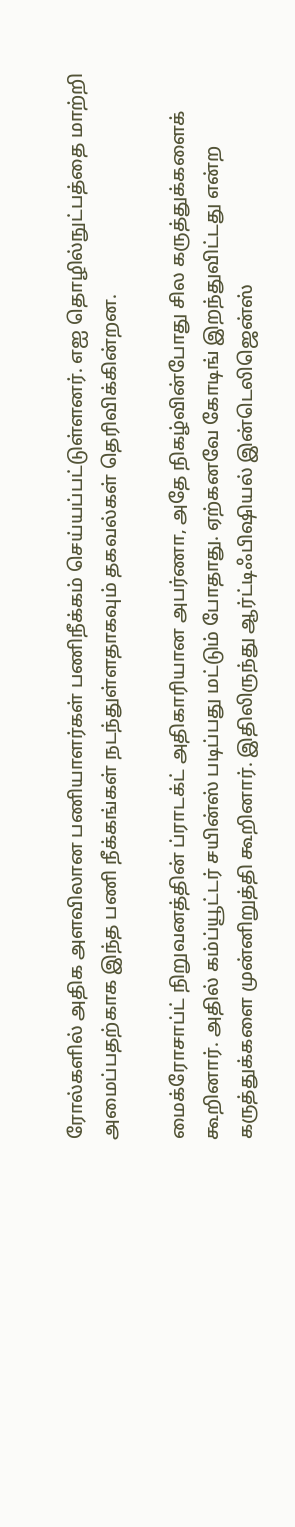ரோல்களில் அதிக அளவிலான பணியாளர்கள் பணிநீக்கம் செய்யப்பட்டுள்ளனர். எஐ தொழில்நுட்பத்தை மாற்றி அமைப்பதற்காக இந்த பணி நீக்கங்கள் நடந்துள்ளதாகவும் தகவல்கள் தெரிவிக்கின்றன.

மைக்ரோசாப்ட் நிறுவனத்தின் ப்ராடக்ட் அதிகாரியான அபர்ணா, அதே நிகழ்வின்போது சில கருத்துக்களைக் கூறினார். அதில் கம்ப்யூட்டர் சயின்ஸ் படிப்பது மட்டும் போதாது. ஏற்கனவே கோடிங் இறந்துவிட்டது என்ற கருத்துக்களை முன்னிறுத்தி கூறினார். இதிலிருந்து ஆர்ட்டிஃபிஷியல் இன்டெலிஜென்ஸ்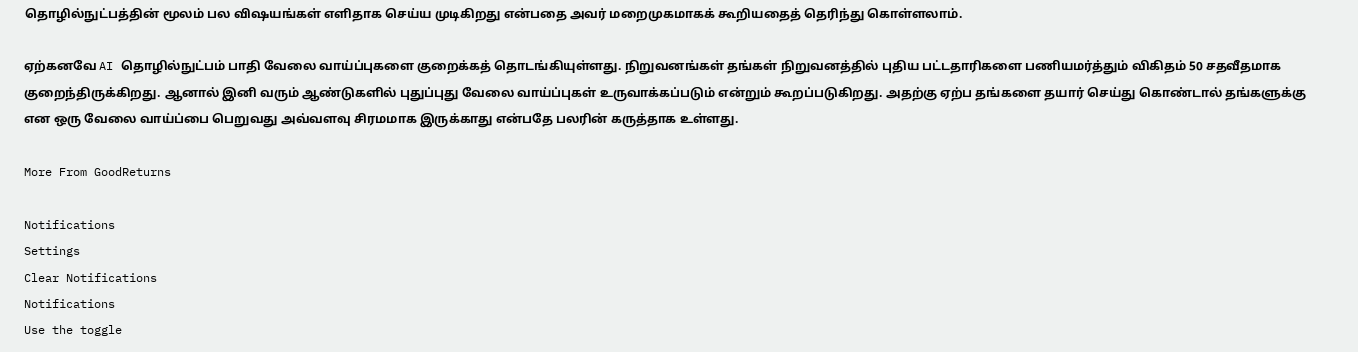தொழில்நுட்பத்தின் மூலம் பல விஷயங்கள் எளிதாக செய்ய முடிகிறது என்பதை அவர் மறைமுகமாகக் கூறியதைத் தெரிந்து கொள்ளலாம்.

ஏற்கனவே AI தொழில்நுட்பம் பாதி வேலை வாய்ப்புகளை குறைக்கத் தொடங்கியுள்ளது. நிறுவனங்கள் தங்கள் நிறுவனத்தில் புதிய பட்டதாரிகளை பணியமர்த்தும் விகிதம் 50 சதவீதமாக குறைந்திருக்கிறது. ஆனால் இனி வரும் ஆண்டுகளில் புதுப்புது வேலை வாய்ப்புகள் உருவாக்கப்படும் என்றும் கூறப்படுகிறது. அதற்கு ஏற்ப தங்களை தயார் செய்து கொண்டால் தங்களுக்கு என ஒரு வேலை வாய்ப்பை பெறுவது அவ்வளவு சிரமமாக இருக்காது என்பதே பலரின் கருத்தாக உள்ளது.

More From GoodReturns

Notifications
Settings
Clear Notifications
Notifications
Use the toggle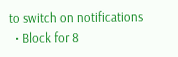to switch on notifications
  • Block for 8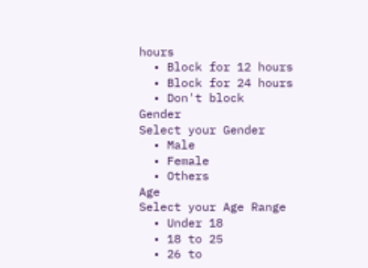hours
  • Block for 12 hours
  • Block for 24 hours
  • Don't block
Gender
Select your Gender
  • Male
  • Female
  • Others
Age
Select your Age Range
  • Under 18
  • 18 to 25
  • 26 to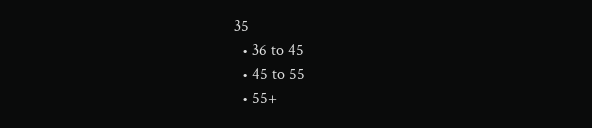35
  • 36 to 45
  • 45 to 55
  • 55+